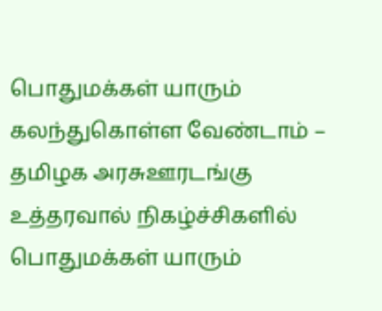பொதுமக்கள் யாரும் கலந்துகொள்ள வேண்டாம் – தமிழக அரசுஊரடங்கு உத்தரவால் நிகழ்ச்சிகளில் பொதுமக்கள் யாரும்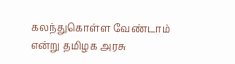கலந்துகொள்ள வேண்டாம் என்று தமிழக அரசு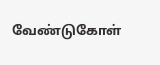வேண்டுகோள்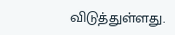விடுத்துள்ளது.